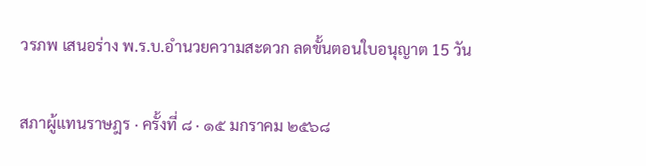วรภพ เสนอร่าง พ.ร.บ.อำนวยความสะดวก ลดขั้นตอนใบอนุญาต 15 วัน

สภาผู้แทนราษฎร · ครั้งที่ ๘ · ๑๕ มกราคม ๒๕๖๘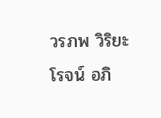วรภพ วิริยะโรจน์ อภิ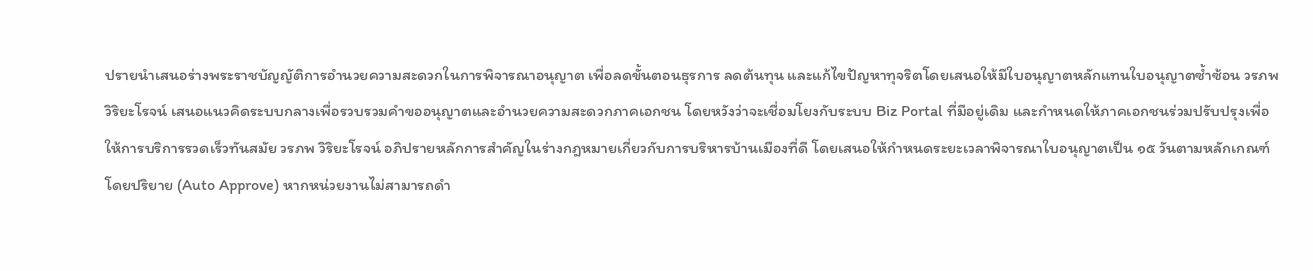ปรายนำเสนอร่างพระราชบัญญัติการอำนวยความสะดวกในการพิจารณาอนุญาต เพื่อลดขั้นตอนธุรการ ลดต้นทุน และแก้ไขปัญหาทุจริตโดยเสนอให้มีใบอนุญาตหลักแทนใบอนุญาตซ้ำซ้อน วรภพ วิริยะโรจน์ เสนอแนวคิดระบบกลางเพื่อรวบรวมคำขออนุญาตและอำนวยความสะดวกภาคเอกชน โดยหวังว่าจะเชื่อมโยงกับระบบ Biz Portal ที่มีอยู่เดิม และกำหนดให้ภาคเอกชนร่วมปรับปรุงเพื่อให้การบริการรวดเร็วทันสมัย วรภพ วิริยะโรจน์ อภิปรายหลักการสำคัญในร่างกฎหมายเกี่ยวกับการบริหารบ้านเมืองที่ดี โดยเสนอให้กำหนดระยะเวลาพิจารณาใบอนุญาตเป็น ๑๕ วันตามหลักเกณฑ์โดยปริยาย (Auto Approve) หากหน่วยงานไม่สามารถดำ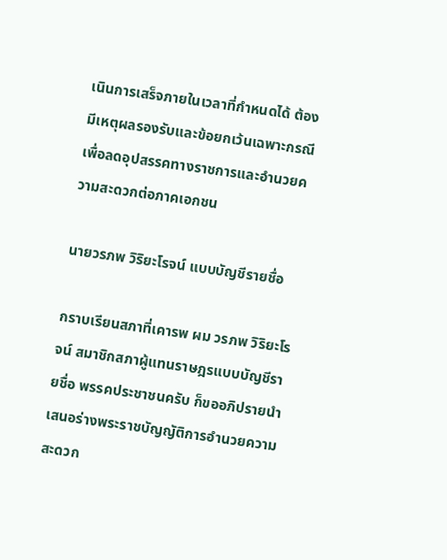เนินการเสร็จภายในเวลาที่กำหนดได้ ต้องมีเหตุผลรองรับและข้อยกเว้นเฉพาะกรณี เพื่อลดอุปสรรคทางราชการและอำนวยความสะดวกต่อภาคเอกชน

นายวรภพ วิริยะโรจน์ แบบบัญชีรายชื่อ

กราบเรียนสภาที่เคารพ ผม วรภพ วิริยะโรจน์ สมาชิกสภาผู้แทนราษฎรแบบบัญชีรายชื่อ พรรคประชาชนครับ ก็ขออภิปรายนำเสนอร่างพระราชบัญญัติการอำนวยความสะดวก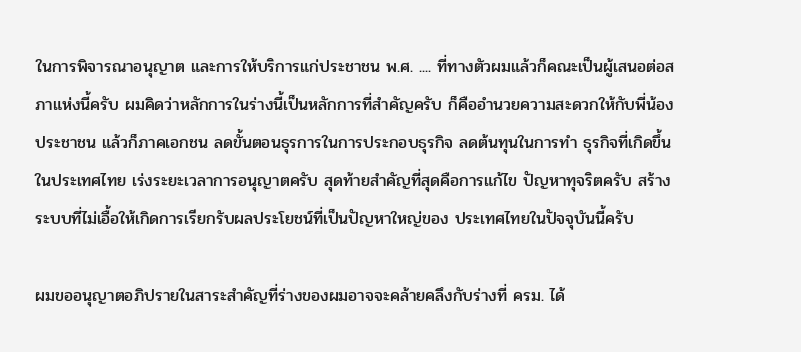ในการพิจารณาอนุญาต และการให้บริการแก่ประชาชน พ.ศ. .... ที่ทางตัวผมแล้วก็คณะเป็นผู้เสนอต่อสภาแห่งนี้ครับ ผมคิดว่าหลักการในร่างนี้เป็นหลักการที่สำคัญครับ ก็คืออำนวยความสะดวกให้กับพี่น้อง ประชาชน แล้วก็ภาคเอกชน ลดขั้นตอนธุรการในการประกอบธุรกิจ ลดต้นทุนในการทำ ธุรกิจที่เกิดขึ้นในประเทศไทย เร่งระยะเวลาการอนุญาตครับ สุดท้ายสำคัญที่สุดคือการแก้ไข ปัญหาทุจริตครับ สร้างระบบที่ไม่เอื้อให้เกิดการเรียกรับผลประโยชน์ที่เป็นปัญหาใหญ่ของ ประเทศไทยในปัจจุบันนี้ครับ

ผมขออนุญาตอภิปรายในสาระสำคัญที่ร่างของผมอาจจะคล้ายคลึงกับร่างที่ ครม. ได้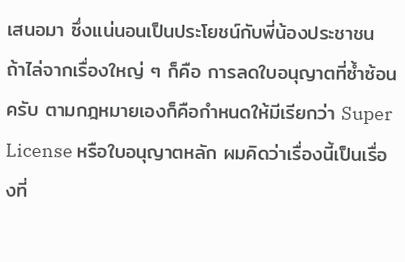เสนอมา ซึ่งแน่นอนเป็นประโยชน์กับพี่น้องประชาชน ถ้าไล่จากเรื่องใหญ่ ๆ ก็คือ การลดใบอนุญาตที่ซ้ำซ้อนครับ ตามกฎหมายเองก็คือกำหนดให้มีเรียกว่า Super License หรือใบอนุญาตหลัก ผมคิดว่าเรื่องนี้เป็นเรื่องที่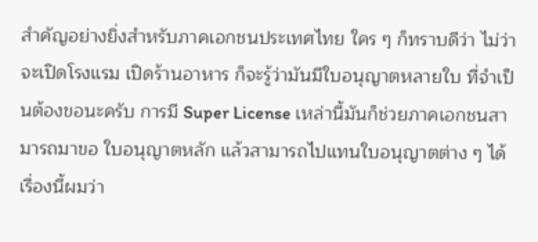สำคัญอย่างยิ่งสำหรับภาคเอกชนประเทศไทย ใคร ๆ ก็ทราบดีว่า ไม่ว่าจะเปิดโรงแรม เปิดร้านอาหาร ก็จะรู้ว่ามันมีใบอนุญาตหลายใบ ที่จำเป็นต้องขอนะครับ การมี Super License เหล่านี้มันก็ช่วยภาคเอกชนสามารถมาขอ ใบอนุญาตหลัก แล้วสามารถไปแทนใบอนุญาตต่าง ๆ ได้ เรื่องนี้ผมว่า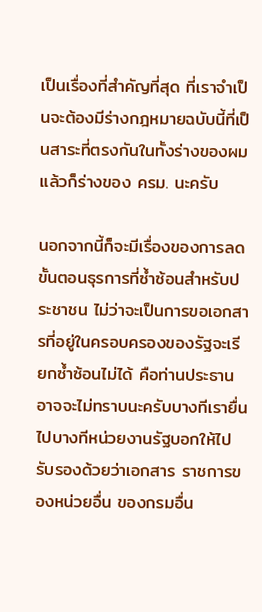เป็นเรื่องที่สำคัญที่สุด ที่เราจำเป็นจะต้องมีร่างกฎหมายฉบับนี้ที่เป็นสาระที่ตรงกันในทั้งร่างของผมแล้วก็ร่างของ ครม. นะครับ

นอกจากนี้ก็จะมีเรื่องของการลดขั้นตอนธุรการที่ซ้ำซ้อนสำหรับประชาชน ไม่ว่าจะเป็นการขอเอกสารที่อยู่ในครอบครองของรัฐจะเรียกซ้ำซ้อนไม่ได้ คือท่านประธาน อาจจะไม่ทราบนะครับบางทีเรายื่นไปบางทีหน่วยงานรัฐบอกให้ไปรับรองด้วยว่าเอกสาร ราชการของหน่วยอื่น ของกรมอื่น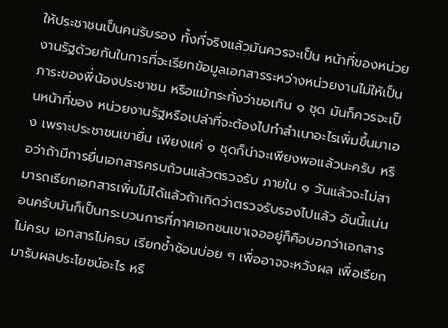ให้ประชาชนเป็นคนรับรอง ทั้งที่จริงแล้วมันควรจะเป็น หน้าที่ของหน่วยงานรัฐด้วยกันในการที่จะเรียกข้อมูลเอกสารระหว่างหน่วยงานไม่ให้เป็น ภาระของพี่น้องประชาชน หรือแม้กระทั่งว่าขอเกิน ๑ ชุด มันก็ควรจะเป็นหน้าที่ของ หน่วยงานรัฐหรือเปล่าที่จะต้องไปทำสำเนาอะไรเพิ่มขึ้นมาเอง เพราะประชาชนเขายื่น เพียงแค่ ๑ ชุดก็น่าจะเพียงพอแล้วนะครับ หรือว่าถ้ามีการยื่นเอกสารครบถ้วนแล้วตรวจรับ ภายใน ๑ วันแล้วจะไม่สามารถเรียกเอกสารเพิ่มไม่ได้แล้วถ้าเกิดว่าตรวจรับรองไปแล้ว อันนี้แน่นอนครับมันก็เป็นกระบวนการที่ภาคเอกชนเขาเจออยู่ก็คือบอกว่าเอกสารไม่ครบ เอกสารไม่ครบ เรียกซ้ำซ้อนบ่อย ๆ เพื่ออาจจะหวังผล เพื่อเรียกมารับผลประโยชน์อะไร หรื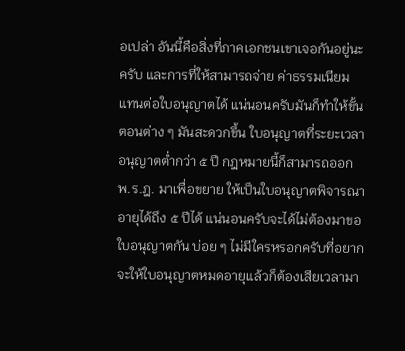อเปล่า อันนี้คือสิ่งที่ภาคเอกชนเขาเจอกันอยู่นะครับ และการที่ให้สามารถจ่าย ค่าธรรมเนียมแทนต่อใบอนุญาตได้ แน่นอนครับมันก็ทำให้ขั้นตอนต่าง ๆ มันสะดวกขึ้น ใบอนุญาตที่ระยะเวลาอนุญาตต่ำกว่า ๕ ปี กฎหมายนี้ก็สามารถออก พ.ร.ฎ. มาเพื่อขยาย ให้เป็นใบอนุญาตพิจารณาอายุได้ถึง ๕ ปีได้ แน่นอนครับจะได้ไม่ต้องมาขอใบอนุญาตกัน บ่อย ๆ ไม่มีใครหรอกครับที่อยากจะให้ใบอนุญาตหมดอายุแล้วก็ต้องเสียเวลามา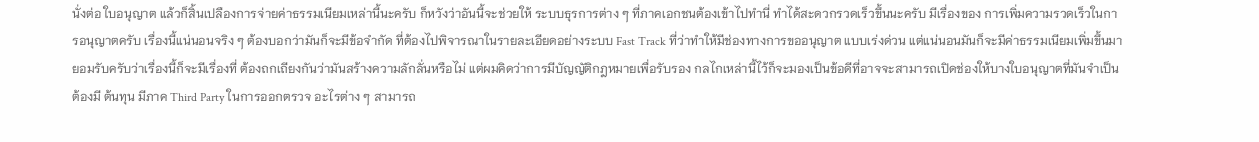นั่งต่อ ใบอนุญาต แล้วก็สิ้นเปลืองการจ่ายค่าธรรมเนียมเหล่านี้นะครับ ก็หวังว่าอันนี้จะช่วยให้ ระบบธุรการต่าง ๆ ที่ภาคเอกชนต้องเข้าไปทำนี่ ทำได้สะดวกรวดเร็วขึ้นนะครับ มีเรื่องของ การเพิ่มความรวดเร็วในการอนุญาตครับ เรื่องนี้แน่นอนจริง ๆ ต้องบอกว่ามันก็จะมีข้อจำกัด ที่ต้องไปพิจารณาในรายละเอียดอย่างระบบ Fast Track ที่ว่าทำให้มีช่องทางการขออนุญาต แบบเร่งด่วน แต่แน่นอนมันก็จะมีค่าธรรมเนียมเพิ่มขึ้นมา ยอมรับครับว่าเรื่องนี้ก็จะมีเรื่องที่ ต้องถกเถียงกันว่ามันสร้างความลักลั่นหรือไม่ แต่ผมคิดว่าการมีบัญญัติกฎหมายเพื่อรับรอง กลไกเหล่านี้ไว้ก็จะมองเป็นข้อดีที่อาจจะสามารถเปิดช่องให้บางใบอนุญาตที่มันจำเป็นต้องมี ต้นทุน มีภาค Third Party ในการออกตรวจ อะไรต่าง ๆ สามารถ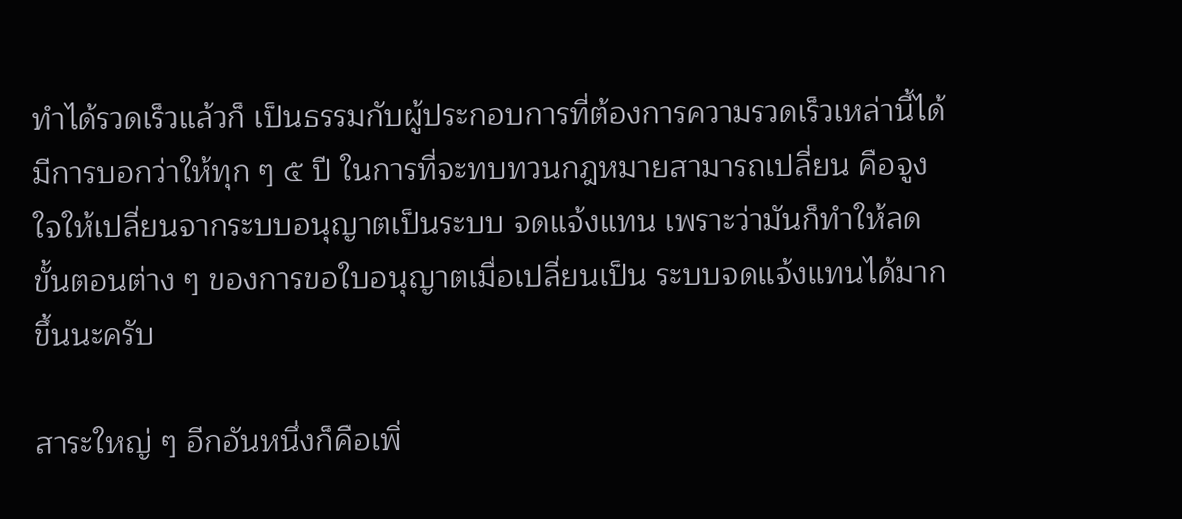ทำได้รวดเร็วแล้วก็ เป็นธรรมกับผู้ประกอบการที่ต้องการความรวดเร็วเหล่านี้ได้ มีการบอกว่าให้ทุก ๆ ๕ ปี ในการที่จะทบทวนกฎหมายสามารถเปลี่ยน คือจูงใจให้เปลี่ยนจากระบบอนุญาตเป็นระบบ จดแจ้งแทน เพราะว่ามันก็ทำให้ลดขั้นตอนต่าง ๆ ของการขอใบอนุญาตเมื่อเปลี่ยนเป็น ระบบจดแจ้งแทนได้มากขึ้นนะครับ

สาระใหญ่ ๆ อีกอันหนึ่งก็คือเพิ่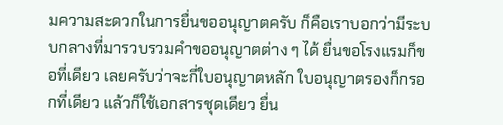มความสะดวกในการยื่นขออนุญาตครับ ก็คือเราบอกว่ามีระบบกลางที่มารวบรวมคำขออนุญาตต่าง ๆ ได้ ยื่นขอโรงแรมก็ขอที่เดียว เลยครับว่าจะกี่ใบอนุญาตหลัก ใบอนุญาตรองก็กรอกที่เดียว แล้วก็ใช้เอกสารชุดเดียว ยื่น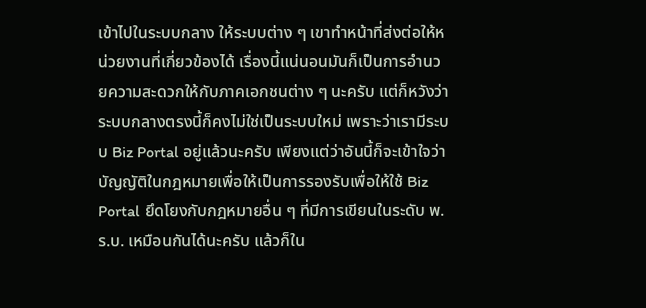เข้าไปในระบบกลาง ให้ระบบต่าง ๆ เขาทำหน้าที่ส่งต่อให้หน่วยงานที่เกี่ยวข้องได้ เรื่องนี้แน่นอนมันก็เป็นการอำนวยความสะดวกให้กับภาคเอกชนต่าง ๆ นะครับ แต่ก็หวังว่า ระบบกลางตรงนี้ก็คงไม่ใช่เป็นระบบใหม่ เพราะว่าเรามีระบบ Biz Portal อยู่แล้วนะครับ เพียงแต่ว่าอันนี้ก็จะเข้าใจว่าบัญญัติในกฎหมายเพื่อให้เป็นการรองรับเพื่อให้ใช้ Biz Portal ยึดโยงกับกฎหมายอื่น ๆ ที่มีการเขียนในระดับ พ.ร.บ. เหมือนกันได้นะครับ แล้วก็ใน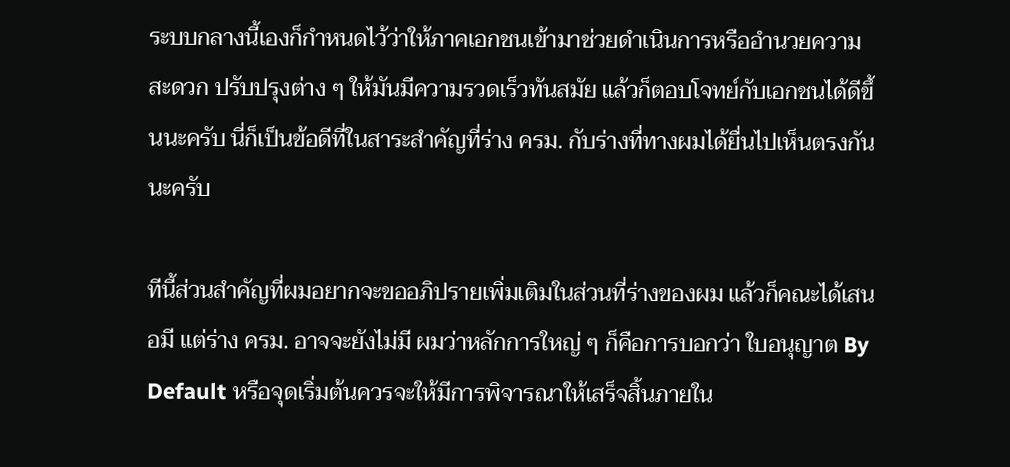ระบบกลางนี้เองก็กำหนดไว้ว่าให้ภาคเอกชนเข้ามาช่วยดำเนินการหรืออำนวยความสะดวก ปรับปรุงต่าง ๆ ให้มันมีความรวดเร็วทันสมัย แล้วก็ตอบโจทย์กับเอกชนได้ดีขึ้นนะครับ นี่ก็เป็นข้อดีที่ในสาระสำคัญที่ร่าง ครม. กับร่างที่ทางผมได้ยื่นไปเห็นตรงกันนะครับ

ทีนี้ส่วนสำคัญที่ผมอยากจะขออภิปรายเพิ่มเติมในส่วนที่ร่างของผม แล้วก็คณะได้เสนอมี แต่ร่าง ครม. อาจจะยังไม่มี ผมว่าหลักการใหญ่ ๆ ก็คือการบอกว่า ใบอนุญาต By Default หรือจุดเริ่มต้นควรจะให้มีการพิจารณาให้เสร็จสิ้นภายใน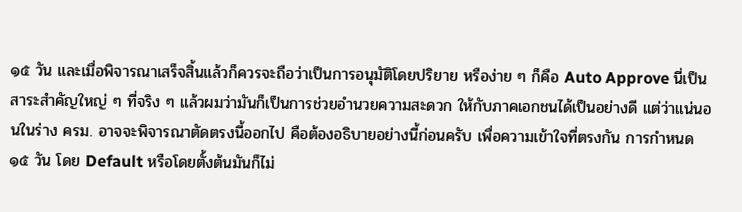๑๕ วัน และเมื่อพิจารณาเสร็จสิ้นแล้วก็ควรจะถือว่าเป็นการอนุมัติโดยปริยาย หรือง่าย ๆ ก็คือ Auto Approve นี่เป็นสาระสำคัญใหญ่ ๆ ที่จริง ๆ แล้วผมว่ามันก็เป็นการช่วยอำนวยความสะดวก ให้กับภาคเอกชนได้เป็นอย่างดี แต่ว่าแน่นอนในร่าง ครม. อาจจะพิจารณาตัดตรงนี้ออกไป คือต้องอธิบายอย่างนี้ก่อนครับ เพื่อความเข้าใจที่ตรงกัน การกำหนด ๑๕ วัน โดย Default หรือโดยตั้งต้นมันก็ไม่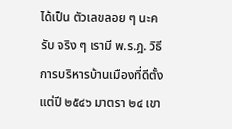ได้เป็น ตัวเลขลอย ๆ นะครับ จริง ๆ เรามี พ.ร.ฎ. วิธีการบริหารบ้านเมืองที่ดีตั้งแต่ปี ๒๕๔๖ มาตรา ๒๔ เขา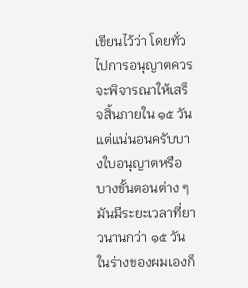เขียนไว้ว่า โดยทั่วไปการอนุญาตควรจะพิจารณาให้เสร็จสิ้นภายใน ๑๕ วัน แต่แน่นอนครับบางใบอนุญาตหรือบางขั้นตอนต่าง ๆ มันมีระยะเวลาที่ยาวนานกว่า ๑๕ วัน ในร่างของผมเองก็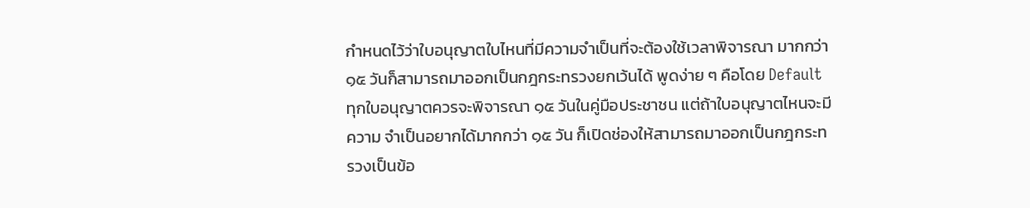กำหนดไว้ว่าใบอนุญาตใบไหนที่มีความจำเป็นที่จะต้องใช้เวลาพิจารณา มากกว่า ๑๕ วันก็สามารถมาออกเป็นกฎกระทรวงยกเว้นได้ พูดง่าย ๆ คือโดย Default ทุกใบอนุญาตควรจะพิจารณา ๑๕ วันในคู่มือประชาชน แต่ถ้าใบอนุญาตไหนจะมีความ จำเป็นอยากได้มากกว่า ๑๕ วัน ก็เปิดช่องให้สามารถมาออกเป็นกฎกระทรวงเป็นข้อ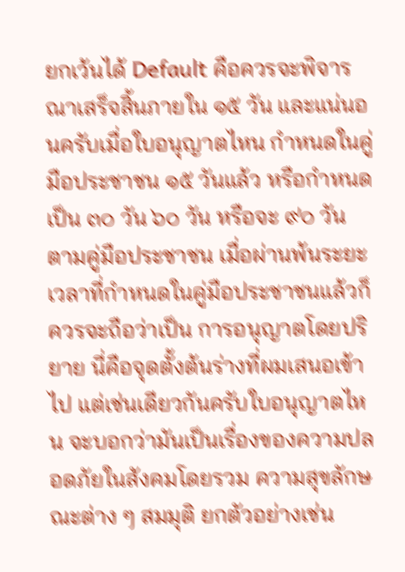ยกเว้นได้ Default คือควรจะพิจารณาเสร็จสิ้นภายใน ๑๕ วัน และแน่นอนครับเมื่อใบอนุญาตไหน กำหนดในคู่มือประชาชน ๑๕ วันแล้ว หรือกำหนดเป็น ๓๐ วัน ๖๐ วัน หรือจะ ๙๐ วัน ตามคู่มือประชาชน เมื่อผ่านพ้นระยะเวลาที่กำหนดในคู่มือประชาชนแล้วก็ควรจะถือว่าเป็น การอนุญาตโดยปริยาย นี่คือจุดตั้งต้นร่างที่ผมเสนอเข้าไป แต่เช่นเดียวกันครับใบอนุญาตไหน จะบอกว่ามันเป็นเรื่องของความปลอดภัยในสังคมโดยรวม ความสุขลักษณะต่าง ๆ สมมุติ ยกตัวอย่างเช่น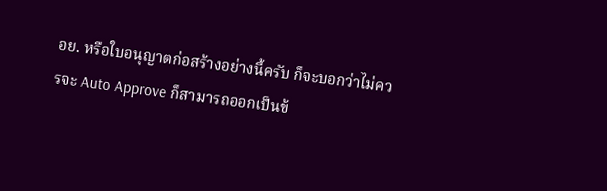อย. หรือใบอนุญาตก่อสร้างอย่างนี้ครับ ก็จะบอกว่าไม่ควรจะ Auto Approve ก็สามารถออกเป็นข้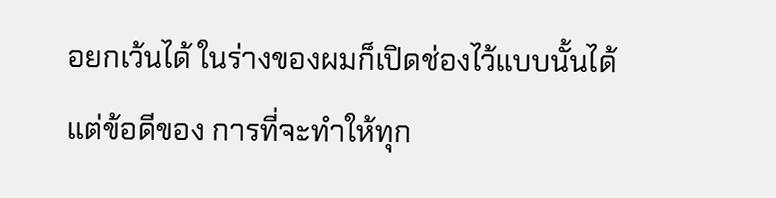อยกเว้นได้ ในร่างของผมก็เปิดช่องไว้แบบนั้นได้ แต่ข้อดีของ การที่จะทำให้ทุก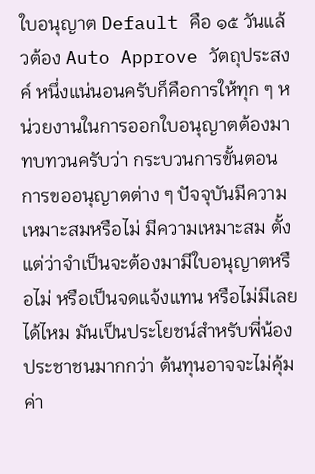ใบอนุญาต Default คือ ๑๕ วันแล้วต้อง Auto Approve วัตถุประสงค์ หนึ่งแน่นอนครับก็คือการให้ทุก ๆ หน่วยงานในการออกใบอนุญาตต้องมาทบทวนครับว่า กระบวนการขั้นตอนการขออนุญาตต่าง ๆ ปัจจุบันมีความเหมาะสมหรือไม่ มีความเหมาะสม ตั้งแต่ว่าจำเป็นจะต้องมามีใบอนุญาตหรือไม่ หรือเป็นจดแจ้งแทน หรือไม่มีเลยได้ไหม มันเป็นประโยชน์สำหรับพี่น้องประชาชนมากกว่า ต้นทุนอาจจะไม่คุ้มค่า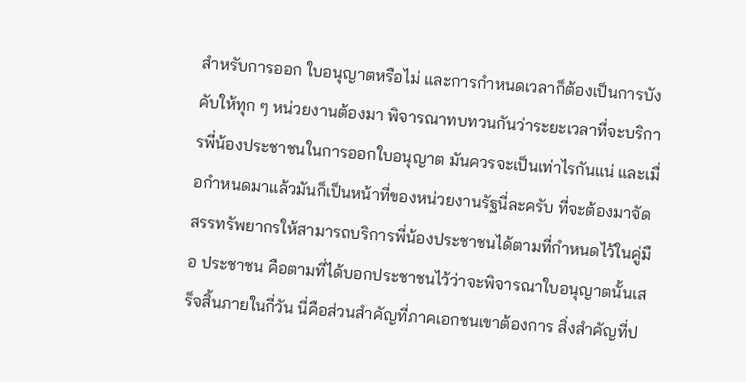สำหรับการออก ใบอนุญาตหรือไม่ และการกำหนดเวลาก็ต้องเป็นการบังคับให้ทุก ๆ หน่วยงานต้องมา พิจารณาทบทวนกันว่าระยะเวลาที่จะบริการพี่น้องประชาชนในการออกใบอนุญาต มันควรจะเป็นเท่าไรกันแน่ และเมื่อกำหนดมาแล้วมันก็เป็นหน้าที่ของหน่วยงานรัฐนี่ละครับ ที่จะต้องมาจัดสรรทรัพยากรให้สามารถบริการพี่น้องประชาชนได้ตามที่กำหนดไว้ในคู่มือ ประชาชน คือตามที่ได้บอกประชาชนไว้ว่าจะพิจารณาใบอนุญาตนั้นเสร็จสิ้นภายในกี่วัน นี่คือส่วนสำคัญที่ภาคเอกชนเขาต้องการ สิ่งสำคัญที่ป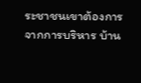ระชาชนเขาต้องการจากการบริหาร บ้าน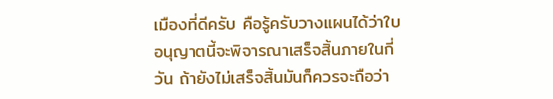เมืองที่ดีครับ คือรู้ครับวางแผนได้ว่าใบอนุญาตนี้จะพิจารณาเสร็จสิ้นภายในกี่วัน ถ้ายังไม่เสร็จสิ้นมันก็ควรจะถือว่า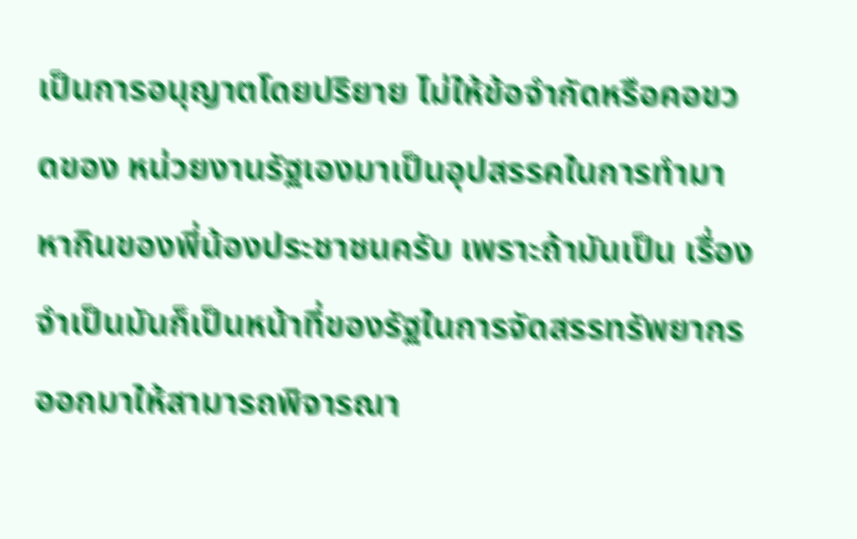เป็นการอนุญาตโดยปริยาย ไม่ให้ข้อจำกัดหรือคอขวดของ หน่วยงานรัฐเองมาเป็นอุปสรรคในการทำมาหากินของพี่น้องประชาชนครับ เพราะถ้ามันเป็น เรื่องจำเป็นมันก็เป็นหน้าที่ของรัฐในการจัดสรรทรัพยากรออกมาให้สามารถพิจารณา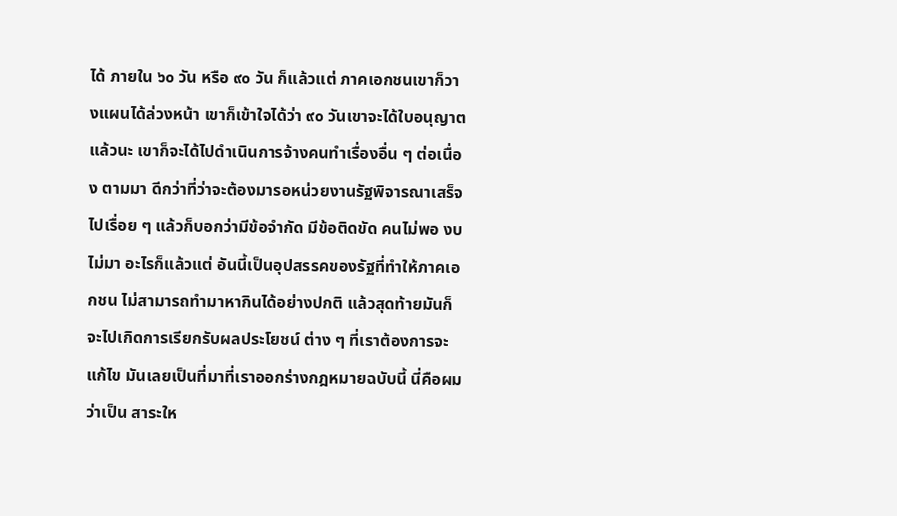ได้ ภายใน ๖๐ วัน หรือ ๙๐ วัน ก็แล้วแต่ ภาคเอกชนเขาก็วางแผนได้ล่วงหน้า เขาก็เข้าใจได้ว่า ๙๐ วันเขาจะได้ใบอนุญาตแล้วนะ เขาก็จะได้ไปดำเนินการจ้างคนทำเรื่องอื่น ๆ ต่อเนื่อง ตามมา ดีกว่าที่ว่าจะต้องมารอหน่วยงานรัฐพิจารณาเสร็จไปเรื่อย ๆ แล้วก็บอกว่ามีข้อจำกัด มีข้อติดขัด คนไม่พอ งบไม่มา อะไรก็แล้วแต่ อันนี้เป็นอุปสรรคของรัฐที่ทำให้ภาคเอกชน ไม่สามารถทำมาหากินได้อย่างปกติ แล้วสุดท้ายมันก็จะไปเกิดการเรียกรับผลประโยชน์ ต่าง ๆ ที่เราต้องการจะแก้ไข มันเลยเป็นที่มาที่เราออกร่างกฎหมายฉบับนี้ นี่คือผมว่าเป็น สาระให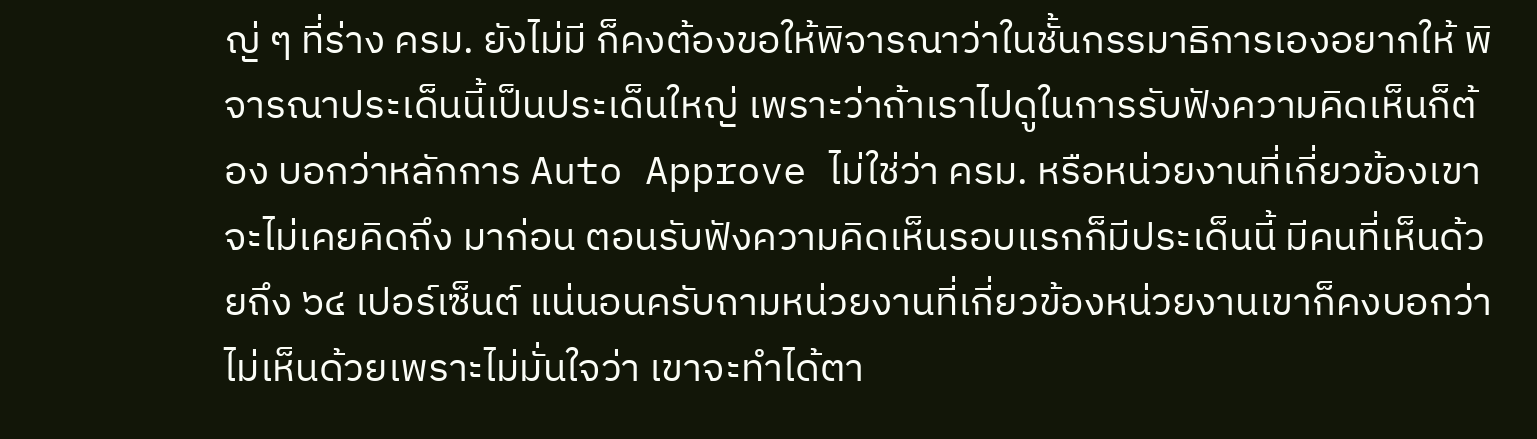ญ่ ๆ ที่ร่าง ครม. ยังไม่มี ก็คงต้องขอให้พิจารณาว่าในชั้นกรรมาธิการเองอยากให้ พิจารณาประเด็นนี้เป็นประเด็นใหญ่ เพราะว่าถ้าเราไปดูในการรับฟังความคิดเห็นก็ต้อง บอกว่าหลักการ Auto Approve ไม่ใช่ว่า ครม. หรือหน่วยงานที่เกี่ยวข้องเขาจะไม่เคยคิดถึง มาก่อน ตอนรับฟังความคิดเห็นรอบแรกก็มีประเด็นนี้ มีคนที่เห็นด้วยถึง ๖๔ เปอร์เซ็นต์ แน่นอนครับถามหน่วยงานที่เกี่ยวข้องหน่วยงานเขาก็คงบอกว่าไม่เห็นด้วยเพราะไม่มั่นใจว่า เขาจะทำได้ตา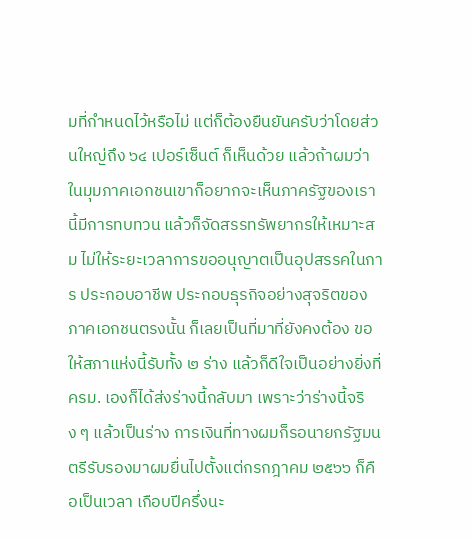มที่กำหนดไว้หรือไม่ แต่ก็ต้องยืนยันครับว่าโดยส่วนใหญ่ถึง ๖๔ เปอร์เซ็นต์ ก็เห็นด้วย แล้วถ้าผมว่าในมุมภาคเอกชนเขาก็อยากจะเห็นภาครัฐของเรานี้มีการทบทวน แล้วก็จัดสรรทรัพยากรให้เหมาะสม ไม่ให้ระยะเวลาการขออนุญาตเป็นอุปสรรคในการ ประกอบอาชีพ ประกอบธุรกิจอย่างสุจริตของภาคเอกชนตรงนั้น ก็เลยเป็นที่มาที่ยังคงต้อง ขอให้สภาแห่งนี้รับทั้ง ๒ ร่าง แล้วก็ดีใจเป็นอย่างยิ่งที่ ครม. เองก็ได้ส่งร่างนี้กลับมา เพราะว่าร่างนี้จริง ๆ แล้วเป็นร่าง การเงินที่ทางผมก็รอนายกรัฐมนตรีรับรองมาผมยื่นไปตั้งแต่กรกฎาคม ๒๕๖๖ ก็คือเป็นเวลา เกือบปีครึ่งนะ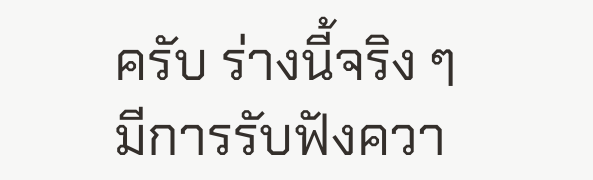ครับ ร่างนี้จริง ๆ มีการรับฟังควา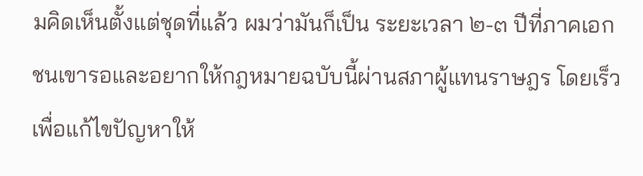มคิดเห็นตั้งแต่ชุดที่แล้ว ผมว่ามันก็เป็น ระยะเวลา ๒-๓ ปีที่ภาคเอกชนเขารอและอยากให้กฎหมายฉบับนี้ผ่านสภาผู้แทนราษฎร โดยเร็ว เพื่อแก้ไขปัญหาให้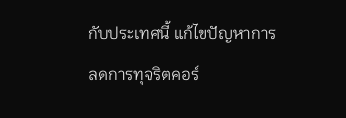กับประเทศนี้ แก้ไขปัญหาการลดการทุจริตคอร์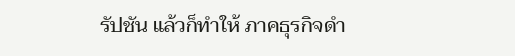รัปชัน แล้วก็ทำให้ ภาคธุรกิจดำ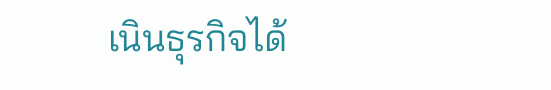เนินธุรกิจได้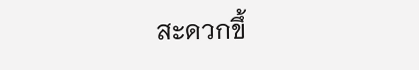สะดวกขึ้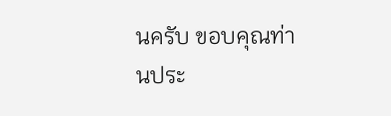นครับ ขอบคุณท่านประ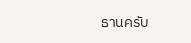ธานครับ